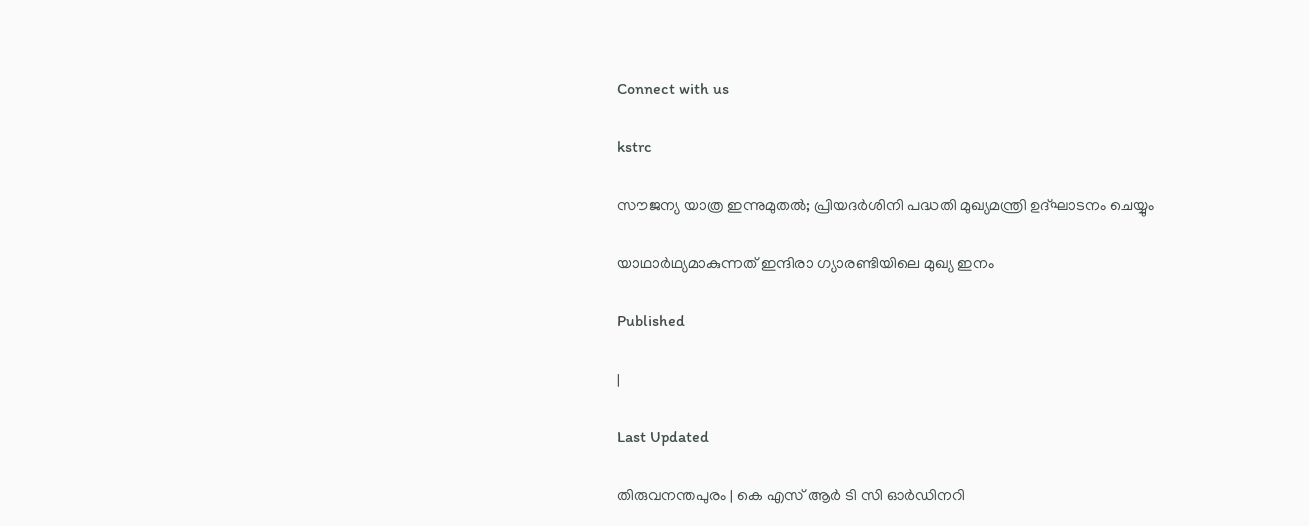Connect with us

kstrc

സൗജന്യ യാത്ര ഇന്നുമുതല്‍; പ്രിയദര്‍ശിനി പദ്ധതി മുഖ്യമന്ത്രി ഉദ്ഘാടനം ചെയ്യും

യാഥാര്‍ഥ്യമാകുന്നത് ഇന്ദിരാ ഗ്യാരണ്ടിയിലെ മുഖ്യ ഇനം

Published

|

Last Updated

തിരുവനന്തപുരം | കെ എസ് ആര്‍ ടി സി ഓര്‍ഡിനറി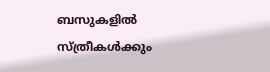ബസുകളില്‍ സ്ത്രീകള്‍ക്കും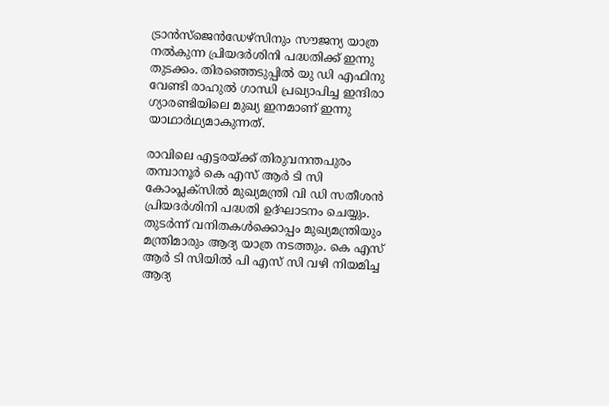ട്രാന്‍സ്‌ജെന്‍ഡേഴ്‌സിനും സൗജന്യ യാത്ര നല്‍കുന്ന പ്രിയദര്‍ശിനി പദ്ധതിക്ക് ഇന്നു തുടക്കം. തിരഞ്ഞെടുപ്പില്‍ യു ഡി എഫിനു വേണ്ടി രാഹുല്‍ ഗാന്ധി പ്രഖ്യാപിച്ച ഇന്ദിരാ ഗ്യാരണ്ടിയിലെ മുഖ്യ ഇനമാണ് ഇന്നു യാഥാര്‍ഥ്യമാകുന്നത്.

രാവിലെ എട്ടരയ്ക്ക് തിരുവനന്തപുരം തമ്പാനൂര്‍ കെ എസ് ആര്‍ ടി സി കോംപ്ലക്‌സില്‍ മുഖ്യമന്ത്രി വി ഡി സതീശന്‍ പ്രിയദര്‍ശിനി പദ്ധതി ഉദ്ഘാടനം ചെയ്യും. തുടര്‍ന്ന് വനിതകള്‍ക്കൊപ്പം മുഖ്യമന്ത്രിയും മന്ത്രിമാരും ആദ്യ യാത്ര നടത്തും. കെ എസ് ആര്‍ ടി സിയില്‍ പി എസ് സി വഴി നിയമിച്ച ആദ്യ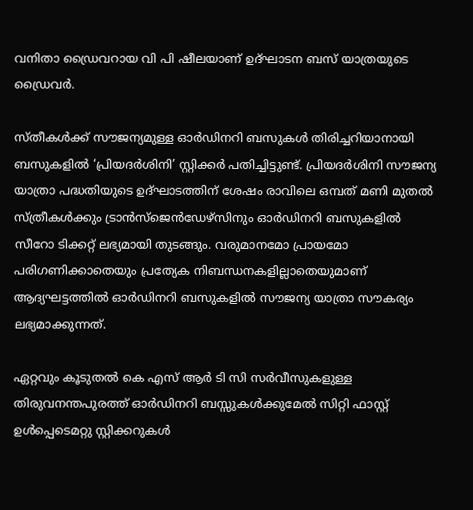വനിതാ ഡ്രൈവറായ വി പി ഷീലയാണ് ഉദ്ഘാടന ബസ് യാത്രയുടെ ഡ്രൈവര്‍.

സ്തീകള്‍ക്ക് സൗജന്യമുള്ള ഓര്‍ഡിനറി ബസുകള്‍ തിരിച്ചറിയാനായി ബസുകളില്‍ ‘പ്രിയദര്‍ശിനി’ സ്റ്റിക്കര്‍ പതിച്ചിട്ടുണ്ട്. പ്രിയദര്‍ശിനി സൗജന്യ യാത്രാ പദ്ധതിയുടെ ഉദ്ഘാടത്തിന് ശേഷം രാവിലെ ഒമ്പത് മണി മുതല്‍ സ്ത്രീകള്‍ക്കും ട്രാന്‍സ്‌ജെന്‍ഡേഴ്‌സിനും ഓര്‍ഡിനറി ബസുകളില്‍ സീറോ ടിക്കറ്റ് ലഭ്യമായി തുടങ്ങും. വരുമാനമോ പ്രായമോ പരിഗണിക്കാതെയും പ്രത്യേക നിബന്ധനകളില്ലാതെയുമാണ് ആദ്യഘട്ടത്തില്‍ ഓര്‍ഡിനറി ബസുകളില്‍ സൗജന്യ യാത്രാ സൗകര്യം ലഭ്യമാക്കുന്നത്.

ഏറ്റവും കൂടുതല്‍ കെ എസ് ആര്‍ ടി സി സര്‍വീസുകളുള്ള തിരുവനന്തപുരത്ത് ഓര്‍ഡിനറി ബസ്സുകള്‍ക്കുമേല്‍ സിറ്റി ഫാസ്റ്റ് ഉള്‍പ്പെടെമറ്റു സ്റ്റിക്കറുകള്‍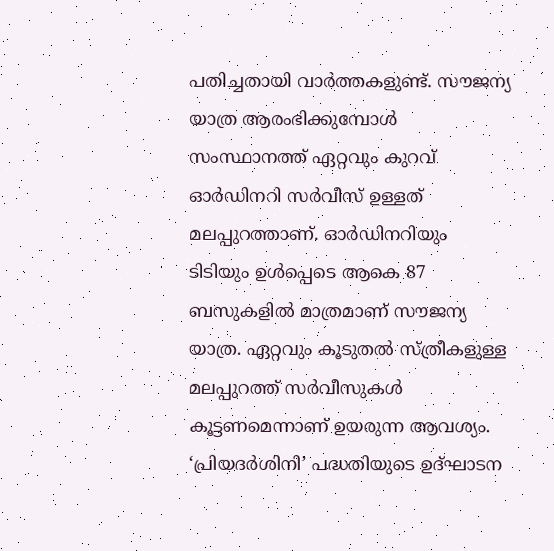പതിച്ചതായി വാര്‍ത്തകളുണ്ട്. സൗജന്യ യാത്ര ആരംഭിക്കുമ്പോള്‍ സംസ്ഥാനത്ത് ഏറ്റവും കുറവ് ഓര്‍ഡിനറി സര്‍വീസ് ഉള്ളത് മലപ്പുറത്താണ്. ഓര്‍ഡിനറിയും ടിടിയും ഉള്‍പ്പെടെ ആകെ 87 ബസുകളില്‍ മാത്രമാണ് സൗജന്യ യാത്ര. ഏറ്റവും കൂടുതല്‍ സ്ത്രീകളുള്ള മലപ്പുറത്ത് സര്‍വീസുകള്‍ കൂട്ടണമെന്നാണ് ഉയരുന്ന ആവശ്യം. ‘പ്രിയദര്‍ശിനി’ പദ്ധതിയുടെ ഉദ്ഘാടന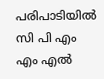പരിപാടിയില്‍ സി പി എം എം എല്‍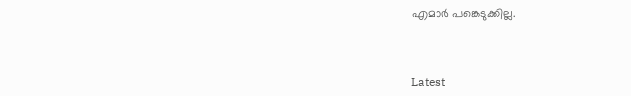എമാര്‍ പങ്കെടുക്കില്ല.



Latest